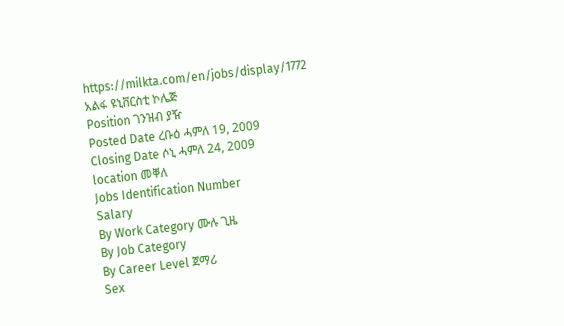https://milkta.com/en/jobs/display/1772
አልፋ ዩኒቨርስቲ ኮሌጅ
Position ገንዝብ ያዥ
Posted Date ረቡዕ ሓምለ 19, 2009
Closing Date ሶኒ ሓምለ 24, 2009
location መቐለ
Jobs Identification Number
Salary
By Work Category ሙሉ ጊዜ
By Job Category
By Career Level ጀማሪ
Sex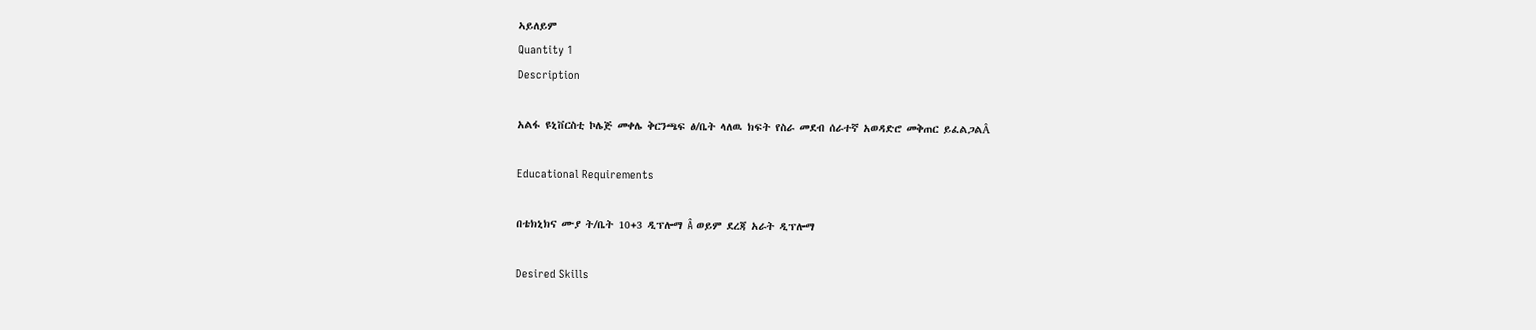ኣይለይም
Quantity 1
Description

አልፋ ዩኒቨርስቲ ኮሌጅ መቀሌ ቅርንጫፍ ፅ/ቤት ላለዉ ክፍት የስራ መደብ ሰራተኛ አወዳድሮ መቅጠር ይፈልጋልÂ

Educational Requirements

በቴክኒክና ሙያ ት/ቤት 10+3 ዲፕሎማ Â ወይም ደረጃ አራት ዲፕሎማ

Desired Skills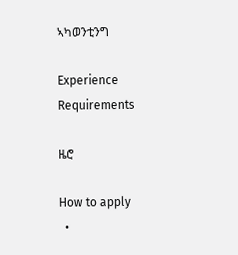ኣካወንቲንግ

Experience Requirements

ዜሮ

How to apply
  •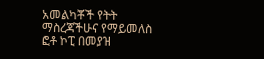አመልካቾች የትት ማስረጃችሁና የማይመለስ ፎቶ ኮፒ በመያዝ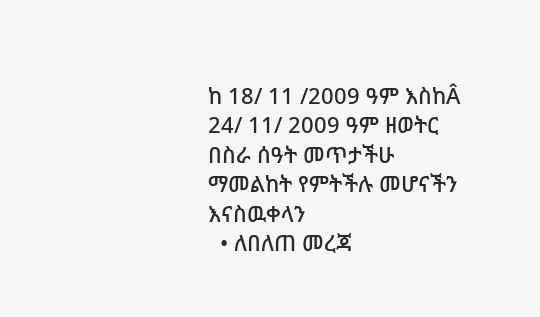ከ 18/ 11 /2009 ዓም እስከÂ 24/ 11/ 2009 ዓም ዘወትር በስራ ሰዓት መጥታችሁ ማመልከት የምትችሉ መሆናችን እናስዉቀላን
  • ለበለጠ መረጃ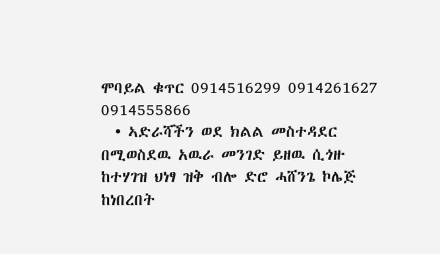ሞባይል ቁጥር 0914516299 0914261627 0914555866
  • ኣድራሻችን ወደ ክልል መስተዳደር በሚወስደዉ አዉራ መንገድ ይዘዉ ሲጎዙ ከተሃገዝ ህነፃ ዝቅ ብሎ ድሮ ሓሸንጌ ኮሌጅ ከነበረበት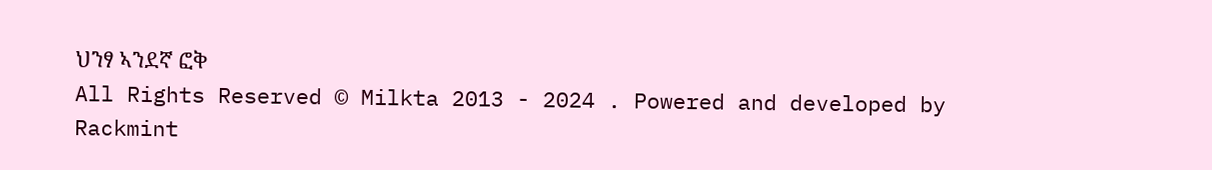ህንፃ ኣንደኛ ፎቅ
All Rights Reserved © Milkta 2013 - 2024 . Powered and developed by Rackmint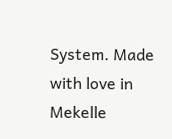System. Made with love in Mekelle